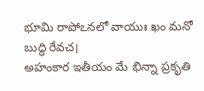భూమి రాపోఽనలో వాయుః ఖం మనో బుద్ధి రేవచ।
అహంకార ఇతీయం మే భిన్నా ప్రకృతి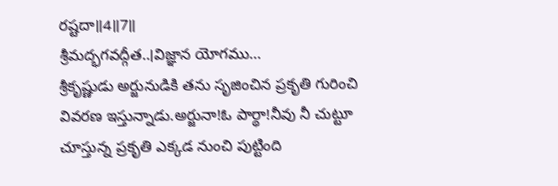రష్టదా॥4॥7॥
శ్రీమద్భగవద్గీత..।విజ్ఞాన యోగము...
శ్రీకృష్ణుడు అర్జునుడికి తను సృజించిన ప్రకృతి గురించి వివరణ ఇస్తున్నాడు.అర్జునా!ఓ పార్థా!నీవు నీ చుట్టూ చూస్తున్న ప్రకృతి ఎక్కడ నుంచి పుట్టింది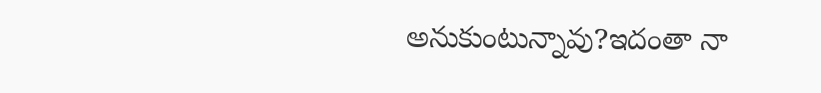అనుకుంటున్నావు?ఇదంతా నా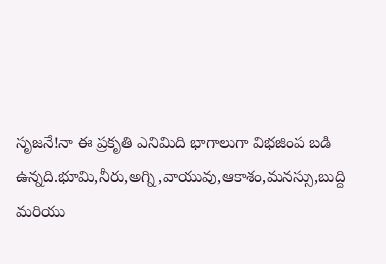సృజనే!నా ఈ ప్రకృతి ఎనిమిది భాగాలుగా విభజింప బడి ఉన్నది.భూమి,నీరు,అగ్ని,వాయువు,ఆకాశం,మనస్సు,బుద్ది మరియు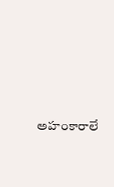అహంకారాలే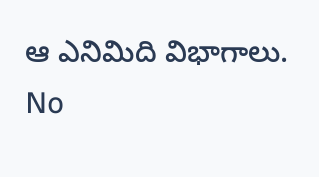ఆ ఎనిమిది విభాగాలు.
No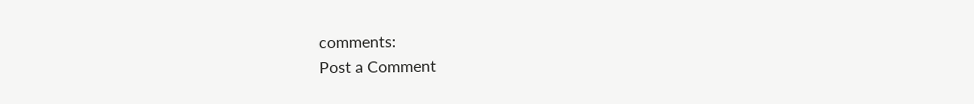comments:
Post a Comment